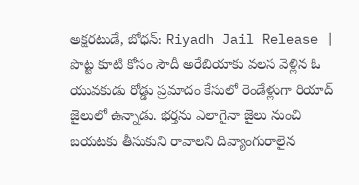అక్షరటుడే, బోధన్: Riyadh Jail Release | పొట్ట కూటి కోసం సౌదీ అరేబియాకు వలస వెళ్లిన ఓ యువకుడు రోడ్డు ప్రమాదం కేసులో రెండేళ్లుగా రియాద్ జైలులో ఉన్నాడు. భర్తను ఎలాగైనా జైలు నుంచి బయటకు తీసుకుని రావాలని దివ్యాంగురాలైన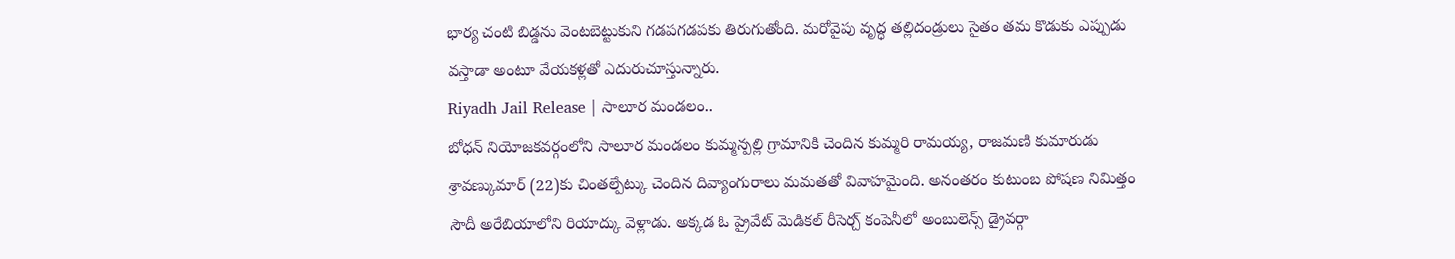భార్య చంటి బిడ్డను వెంటబెట్టుకుని గడపగడపకు తిరుగుతోంది. మరోవైపు వృద్ధ తల్లిదండ్రులు సైతం తమ కొడుకు ఎప్పుడు వస్తాడా అంటూ వేయకళ్లతో ఎదురుచూస్తున్నారు.
Riyadh Jail Release | సాలూర మండలం..
బోధన్ నియోజకవర్గంలోని సాలూర మండలం కుమ్మన్పల్లి గ్రామానికి చెందిన కుమ్మరి రామయ్య, రాజమణి కుమారుడు శ్రావణ్కుమార్ (22)కు చింతల్పేట్కు చెందిన దివ్యాంగురాలు మమతతో వివాహమైంది. అనంతరం కుటుంబ పోషణ నిమిత్తం సౌదీ అరేబియాలోని రియాద్కు వెళ్లాడు. అక్కడ ఓ ప్రైవేట్ మెడికల్ రీసెర్చ్ కంపెనీలో అంబులెన్స్ డ్రైవర్గా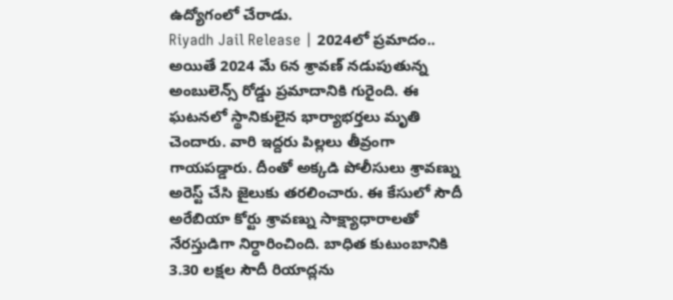ఉద్యోగంలో చేరాడు.
Riyadh Jail Release | 2024లో ప్రమాదం..
అయితే 2024 మే 6న శ్రావణ్ నడుపుతున్న అంబులెన్స్ రోడ్డు ప్రమాదానికి గురైంది. ఈ ఘటనలో స్థానికులైన భార్యాభర్తలు మృతి చెందారు. వారి ఇద్దరు పిల్లలు తీవ్రంగా గాయపడ్డారు. దీంతో అక్కడి పోలీసులు శ్రావణ్ను అరెస్ట్ చేసి జైలుకు తరలించారు. ఈ కేసులో సౌదీ అరేబియా కోర్టు శ్రావణ్ను సాక్ష్యాధారాలతో నేరస్తుడిగా నిర్ధారించింది. బాధిత కుటుంబానికి 3.30 లక్షల సౌదీ రియాద్లను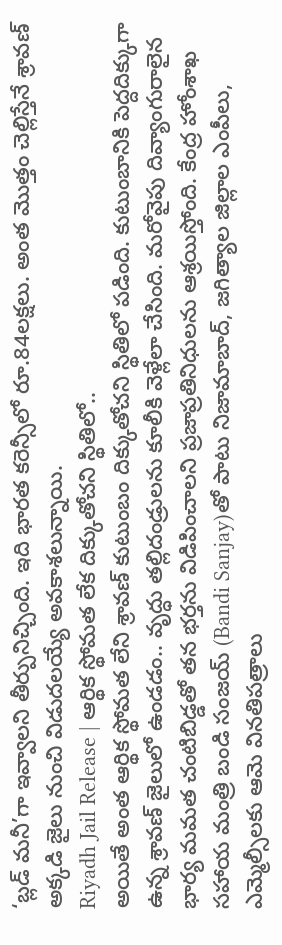‘బ్లడ్ మనీ’గా ఇవ్వాలని తీర్పునిచ్చింది. ఇది భారత కరెన్సీలో రూ.84లక్షలు. అంత మొత్తం చెల్లిస్తేనే శ్రావణ్ అక్కడి జైలు నుంచి విడుదలయ్యే అవకాశలున్నాయి.
Riyadh Jail Release | ఆర్థిక స్థోమత లేక దిక్కుతోచని స్థితిలో..
అయితే అంత ఆర్థిక స్థోమత లేని శ్రావణ్ కుటుంబం దిక్కుతోచని స్థితిలో పడింది. కుటుంబానికి పెద్దదిక్కుగా ఉన్న శ్రావణ్ జైలులో ఉండడం.. వృద్ధు తల్లిదండ్రులను కూలీకి వెళ్లేలా చేసింది. మరోవైపు దివ్యాంగురాలైన భార్య మమత చంటిబిడ్డతో తన భర్తను విడిపించాలని ప్రజాప్రతినిధులను ఆశ్రయిస్తోంది. కేంద్ర హోంశాఖ సహాయ మంత్రి బండి సంజయ్ (Bandi Sanjay)తో పాటు నిజామాబాద్, జగిత్యాల జిల్లాల ఎంపీలు, ఎమ్మెల్సీలకు ఆమె వినతిపత్రాలు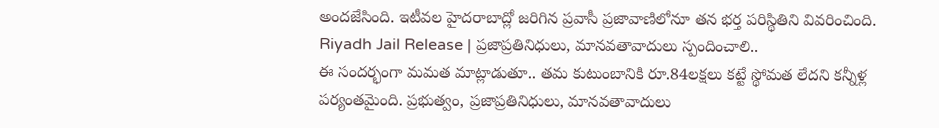అందజేసింది. ఇటీవల హైదరాబాద్లో జరిగిన ప్రవాసీ ప్రజావాణిలోనూ తన భర్త పరిస్థితిని వివరించింది.
Riyadh Jail Release | ప్రజాప్రతినిధులు, మానవతావాదులు స్పందించాలి..
ఈ సందర్భంగా మమత మాట్లాడుతూ.. తమ కుటుంబానికి రూ.84లక్షలు కట్టే స్థోమత లేదని కన్నీళ్ల పర్యంతమైంది. ప్రభుత్వం, ప్రజాప్రతినిధులు, మానవతావాదులు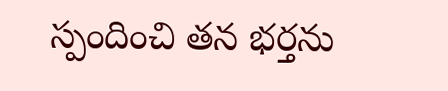స్పందించి తన భర్తను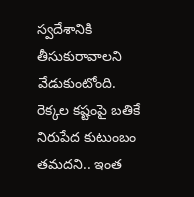స్వదేశానికి తీసుకురావాలని వేడుకుంటోంది. రెక్కల కష్టంపై బతికే నిరుపేద కుటుంబం తమదని.. ఇంత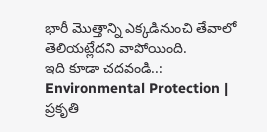భారీ మొత్తాన్ని ఎక్కడినుంచి తేవాలో తెలియట్లేదని వాపోయింది.
ఇది కూడా చదవండి..: Environmental Protection | ప్రకృతి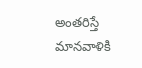అంతరిస్తే మానవాళికి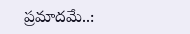ప్రమాదమే..: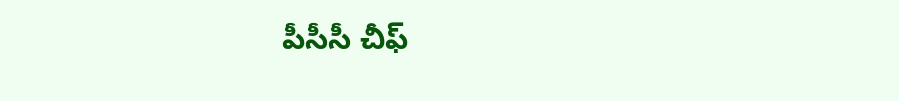పీసీసీ చీఫ్